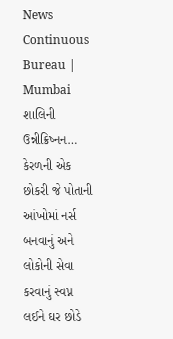News Continuous Bureau | Mumbai
શાલિની ઉન્નીક્રિષ્નન… કેરળની એક છોકરી જે પોતાની આંખોમાં નર્સ બનવાનું અને લોકોની સેવા કરવાનું સ્વપ્ન લઈને ઘર છોડે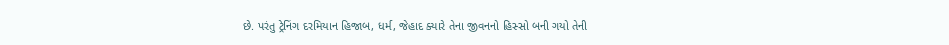છે. પરંતુ ટ્રેનિંગ દરમિયાન હિજાબ, ધર્મ, જેહાદ ક્યારે તેના જીવનનો હિસ્સો બની ગયો તેની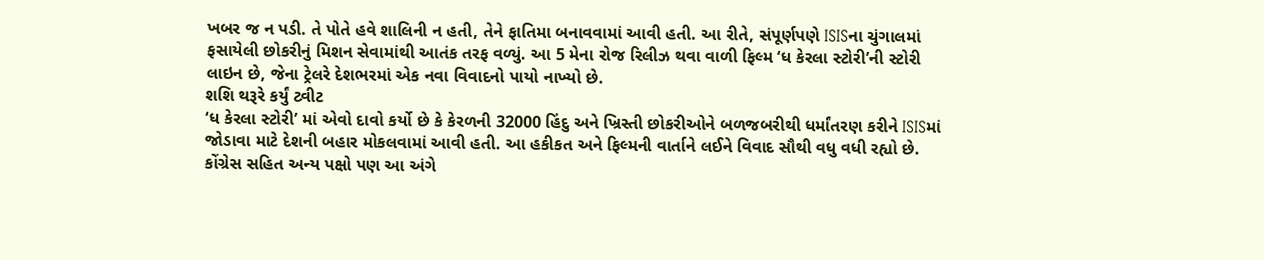ખબર જ ન પડી. તે પોતે હવે શાલિની ન હતી, તેને ફાતિમા બનાવવામાં આવી હતી. આ રીતે, સંપૂર્ણપણે ISISના ચુંગાલમાં ફસાયેલી છોકરીનું મિશન સેવામાંથી આતંક તરફ વળ્યું. આ 5 મેના રોજ રિલીઝ થવા વાળી ફિલ્મ ‘ધ કેરલા સ્ટોરી’ની સ્ટોરી લાઇન છે, જેના ટ્રેલરે દેશભરમાં એક નવા વિવાદનો પાયો નાખ્યો છે.
શશિ થરૂરે કર્યું ટ્વીટ
‘ધ કેરલા સ્ટોરી’ માં એવો દાવો કર્યો છે કે કેરળની 32000 હિંદુ અને ખ્રિસ્તી છોકરીઓને બળજબરીથી ધર્માંતરણ કરીને ISISમાં જોડાવા માટે દેશની બહાર મોકલવામાં આવી હતી. આ હકીકત અને ફિલ્મની વાર્તાને લઈને વિવાદ સૌથી વધુ વધી રહ્યો છે. કોંગ્રેસ સહિત અન્ય પક્ષો પણ આ અંગે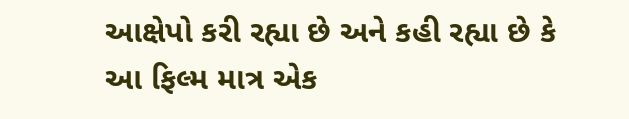આક્ષેપો કરી રહ્યા છે અને કહી રહ્યા છે કે આ ફિલ્મ માત્ર એક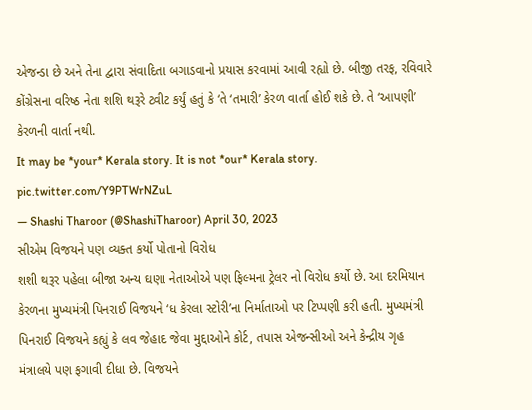એજન્ડા છે અને તેના દ્વારા સંવાદિતા બગાડવાનો પ્રયાસ કરવામાં આવી રહ્યો છે. બીજી તરફ, રવિવારે કોંગ્રેસના વરિષ્ઠ નેતા શશિ થરૂરે ટ્વીટ કર્યું હતું કે ‘તે ‘તમારી’ કેરળ વાર્તા હોઈ શકે છે. તે ‘આપણી’ કેરળની વાર્તા નથી.
It may be *your* Kerala story. It is not *our* Kerala story. pic.twitter.com/Y9PTWrNZuL
— Shashi Tharoor (@ShashiTharoor) April 30, 2023
સીએમ વિજયને પણ વ્યક્ત કર્યો પોતાનો વિરોધ
શશી થરૂર પહેલા બીજા અન્ય ઘણા નેતાઓએ પણ ફિલ્મના ટ્રેલર નો વિરોધ કર્યો છે. આ દરમિયાન કેરળના મુખ્યમંત્રી પિનરાઈ વિજયને ‘ધ કેરલા સ્ટોરી’ના નિર્માતાઓ પર ટિપ્પણી કરી હતી. મુખ્યમંત્રી પિનરાઈ વિજયને કહ્યું કે લવ જેહાદ જેવા મુદ્દાઓને કોર્ટ, તપાસ એજન્સીઓ અને કેન્દ્રીય ગૃહ મંત્રાલયે પણ ફગાવી દીધા છે. વિજયને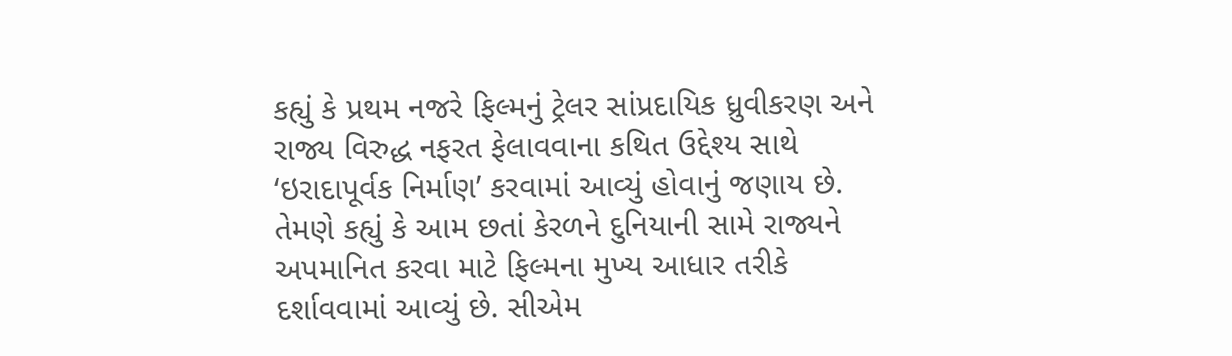કહ્યું કે પ્રથમ નજરે ફિલ્મનું ટ્રેલર સાંપ્રદાયિક ધ્રુવીકરણ અને રાજ્ય વિરુદ્ધ નફરત ફેલાવવાના કથિત ઉદ્દેશ્ય સાથે ‘ઇરાદાપૂર્વક નિર્માણ’ કરવામાં આવ્યું હોવાનું જણાય છે. તેમણે કહ્યું કે આમ છતાં કેરળને દુનિયાની સામે રાજ્યને અપમાનિત કરવા માટે ફિલ્મના મુખ્ય આધાર તરીકે દર્શાવવામાં આવ્યું છે. સીએમ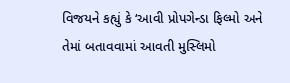વિજયને કહ્યું કે ‘આવી પ્રોપગેન્ડા ફિલ્મો અને તેમાં બતાવવામાં આવતી મુસ્લિમો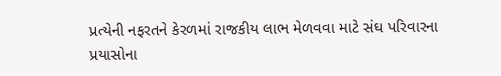પ્રત્યેની નફરતને કેરળમાં રાજકીય લાભ મેળવવા માટે સંઘ પરિવારના પ્રયાસોના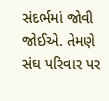સંદર્ભમાં જોવી જોઈએ. તેમણે સંઘ પરિવાર પર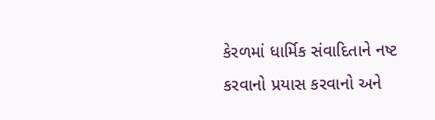કેરળમાં ધાર્મિક સંવાદિતાને નષ્ટ કરવાનો પ્રયાસ કરવાનો અને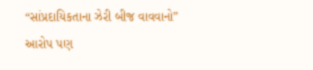“સાંપ્રદાયિકતાના ઝેરી બીજ વાવવાનો” આરોપ પણ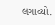લગાવ્યો.